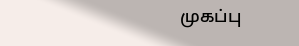முகப்பு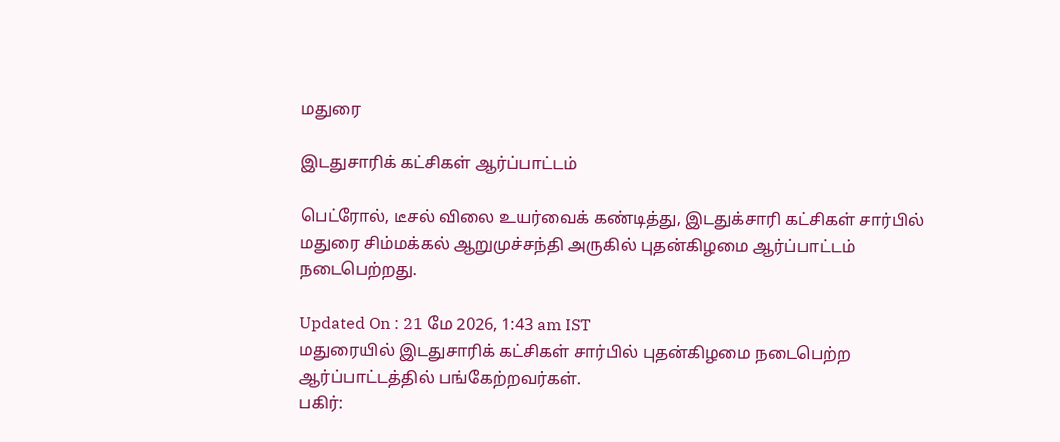மதுரை

இடதுசாரிக் கட்சிகள் ஆர்ப்பாட்டம்

பெட்ரோல், டீசல் விலை உயர்வைக் கண்டித்து, இடதுக்சாரி கட்சிகள் சார்பில் மதுரை சிம்மக்கல் ஆறுமுச்சந்தி அருகில் புதன்கிழமை ஆர்ப்பாட்டம் நடைபெற்றது.

Updated On : 21 மே 2026, 1:43 am IST
மதுரையில் இடதுசாரிக் கட்சிகள் சார்பில் புதன்கிழமை நடைபெற்ற ஆர்ப்பாட்டத்தில் பங்கேற்றவர்கள்.
பகிர்: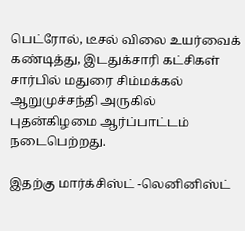பெட்ரோல், டீசல் விலை உயர்வைக் கண்டித்து, இடதுக்சாரி கட்சிகள் சார்பில் மதுரை சிம்மக்கல் ஆறுமுச்சந்தி அருகில் புதன்கிழமை ஆர்ப்பாட்டம் நடைபெற்றது.

இதற்கு மார்க்சிஸ்ட் -லெனினிஸ்ட்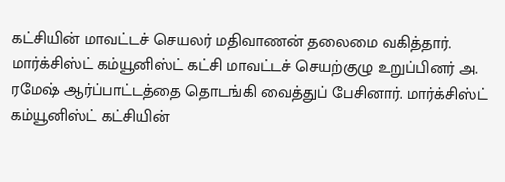கட்சியின் மாவட்டச் செயலர் மதிவாணன் தலைமை வகித்தார். மார்க்சிஸ்ட் கம்யூனிஸ்ட் கட்சி மாவட்டச் செயற்குழு உறுப்பினர் அ. ரமேஷ் ஆர்ப்பாட்டத்தை தொடங்கி வைத்துப் பேசினார். மார்க்சிஸ்ட் கம்யூனிஸ்ட் கட்சியின்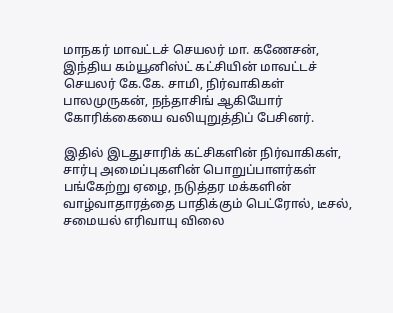மாநகர் மாவட்டச் செயலர் மா. கணேசன், இந்திய கம்யூனிஸ்ட் கட்சியின் மாவட்டச் செயலர் கே.கே. சாமி, நிர்வாகிகள் பாலமுருகன், நந்தாசிங் ஆகியோர் கோரிக்கையை வலியுறுத்திப் பேசினர்.

இதில் இடதுசாரிக் கட்சிகளின் நிர்வாகிகள், சார்பு அமைப்புகளின் பொறுப்பாளர்கள் பங்கேற்று ஏழை, நடுத்தர மக்களின் வாழ்வாதாரத்தை பாதிக்கும் பெட்ரோல், டீசல், சமையல் எரிவாயு விலை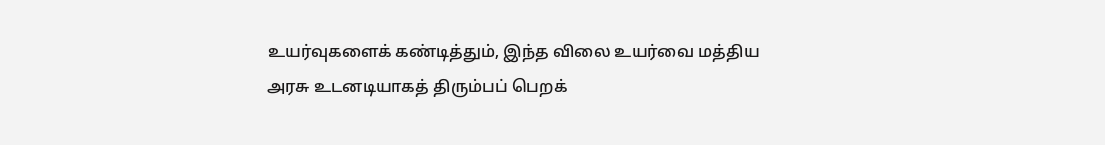உயர்வுகளைக் கண்டித்தும், இந்த விலை உயர்வை மத்திய அரசு உடனடியாகத் திரும்பப் பெறக்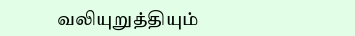வலியுறுத்தியும்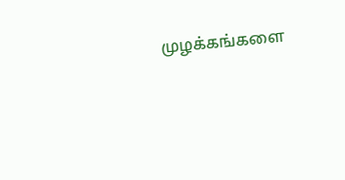முழக்கங்களை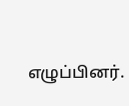எழுப்பினர்.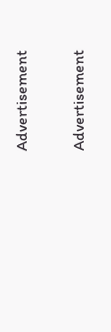Advertisement

Advertisement